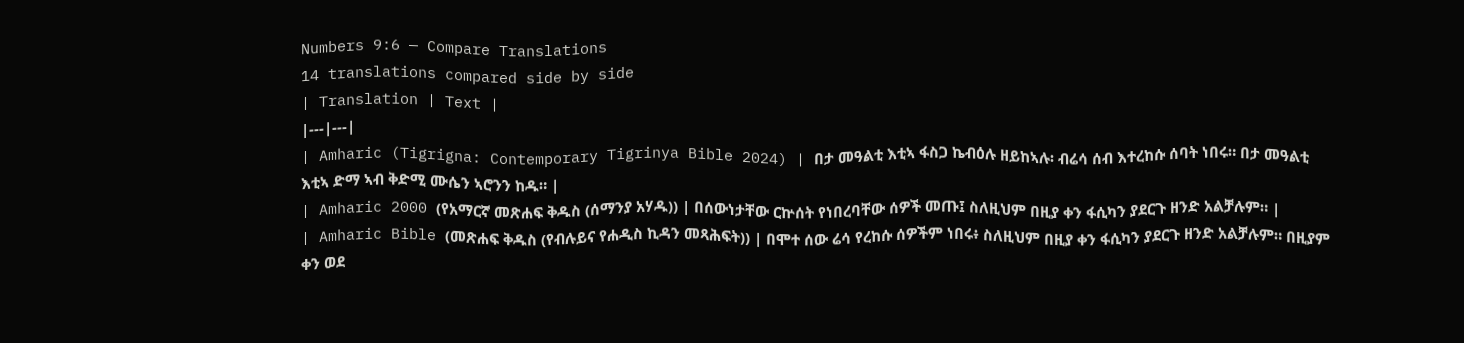Numbers 9:6 — Compare Translations
14 translations compared side by side
| Translation | Text |
|---|---|
| Amharic (Tigrigna: Contemporary Tigrinya Bible 2024) | በታ መዓልቲ እቲኣ ፋስጋ ኬብዕሉ ዘይከኣሉ፡ ብሬሳ ሰብ እተረከሱ ሰባት ነበሩ። በታ መዓልቲ እቲኣ ድማ ኣብ ቅድሚ ሙሴን ኣሮንን ከዱ። |
| Amharic 2000 (የአማርኛ መጽሐፍ ቅዱስ (ሰማንያ አሃዱ)) | በሰውነታቸው ርኵሰት የነበረባቸው ሰዎች መጡ፤ ስለዚህም በዚያ ቀን ፋሲካን ያደርጉ ዘንድ አልቻሉም። |
| Amharic Bible (መጽሐፍ ቅዱስ (የብሉይና የሐዲስ ኪዳን መጻሕፍት)) | በሞተ ሰው ሬሳ የረከሱ ሰዎችም ነበሩ፥ ስለዚህም በዚያ ቀን ፋሲካን ያደርጉ ዘንድ አልቻሉም። በዚያም ቀን ወደ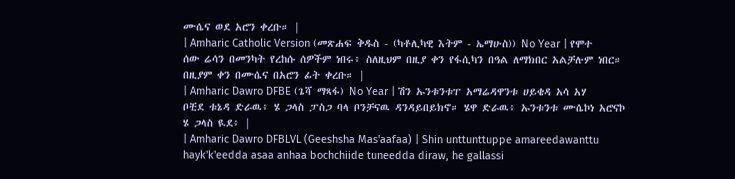ሙሴና ወደ አሮን ቀረቡ። |
| Amharic Catholic Version (መጽሐፍ ቅዱስ - (ካቶሊካዊ እትም - ኤማሁስ)) No Year | የሞተ ሰው ሬሳን በመንካት የረከሱ ሰዎችም ነበሩ፥ ስለዚህም በዚያ ቀን የፋሲካን በዓል ለማክበር አልቻሉም ነበር። በዚያም ቀን በሙሴና በአሮን ፊት ቀረቡ። |
| Amharic Dawro DFBE (ጌሻ ማጻፋ) No Year | ሽን ኡንቱንቱፐ አማሬዳዋንቱ ሀይቄዳ አሳ አሃ ቦቺደ ቱኔዳ ድራዉ፥ ሄ ጋላስ ፓስጋ ባላ ቦንቻናዉ ዳንዳይበይክኖ። ሄዋ ድራዉ፥ ኡንቱንቱ ሙሴኮነ አሮናኮ ሄ ጋላስ ዪደ፥ |
| Amharic Dawro DFBLVL (Geeshsha Mas'aafaa) | Shin unttunttuppe amareedawanttu hayk'k'eedda asaa anhaa bochchiide tuneedda diraw, he gallassi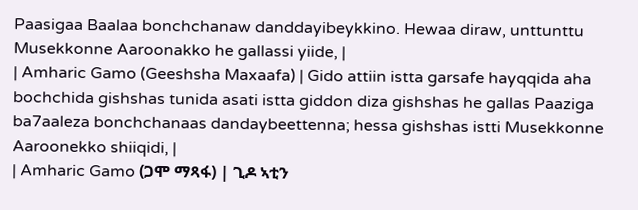Paasigaa Baalaa bonchchanaw danddayibeykkino. Hewaa diraw, unttunttu Musekkonne Aaroonakko he gallassi yiide, |
| Amharic Gamo (Geeshsha Maxaafa) | Gido attiin istta garsafe hayqqida aha bochchida gishshas tunida asati istta giddon diza gishshas he gallas Paaziga ba7aaleza bonchchanaas dandaybeettenna; hessa gishshas istti Musekkonne Aaroonekko shiiqidi, |
| Amharic Gamo (ጋሞ ማጻፋ) | ጊዶ ኣቲን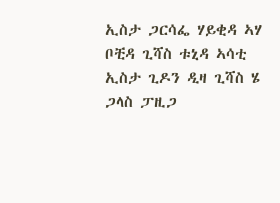ኢስታ ጋርሳፌ ሃይቂዳ ኣሃ ቦቺዳ ጊሻስ ቱኒዳ ኣሳቲ ኢስታ ጊዶን ዲዛ ጊሻስ ሄ ጋላስ ፓዚጋ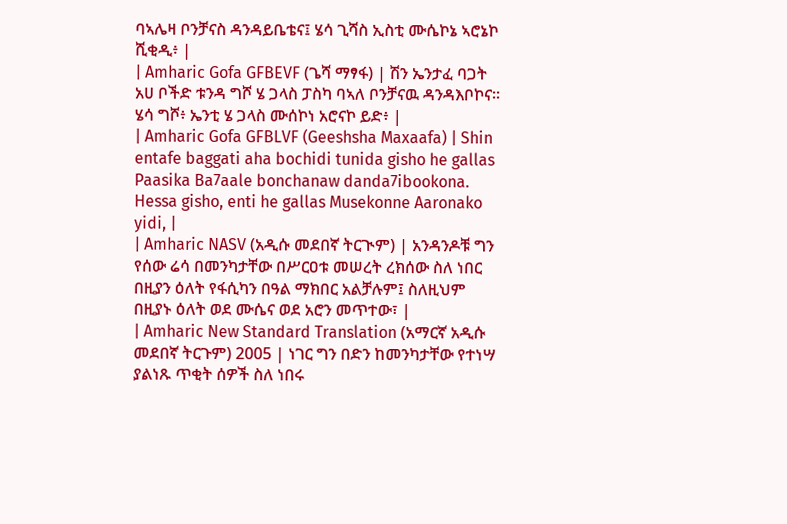ባኣሌዛ ቦንቻናስ ዳንዳይቤቴና፤ ሄሳ ጊሻስ ኢስቲ ሙሴኮኔ ኣሮኔኮ ሺቂዲ፥ |
| Amharic Gofa GFBEVF (ጌሻ ማፃፋ) | ሽን ኤንታፈ ባጋት አሀ ቦችድ ቱንዳ ግሾ ሄ ጋላስ ፓስካ ባኣለ ቦንቻናዉ ዳንዳእቦኮና። ሄሳ ግሾ፥ ኤንቲ ሄ ጋላስ ሙሰኮነ አሮናኮ ይድ፥ |
| Amharic Gofa GFBLVF (Geeshsha Maxaafa) | Shin entafe baggati aha bochidi tunida gisho he gallas Paasika Ba7aale bonchanaw danda7ibookona. Hessa gisho, enti he gallas Musekonne Aaronako yidi, |
| Amharic NASV (አዲሱ መደበኛ ትርጒም) | አንዳንዶቹ ግን የሰው ሬሳ በመንካታቸው በሥርዐቱ መሠረት ረክሰው ስለ ነበር በዚያን ዕለት የፋሲካን በዓል ማክበር አልቻሉም፤ ስለዚህም በዚያኑ ዕለት ወደ ሙሴና ወደ አሮን መጥተው፣ |
| Amharic New Standard Translation (አማርኛ አዲሱ መደበኛ ትርጉም) 2005 | ነገር ግን በድን ከመንካታቸው የተነሣ ያልነጹ ጥቂት ሰዎች ስለ ነበሩ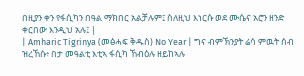በዚያን ቀን የፋሲካን በዓል ማክበር አልቻሉም፤ ስለዚህ እነርሱ ወደ ሙሴና አሮን ዘንድ ቀርበው እንዲህ አሉ፤ |
| Amharic Tigrinya (መፅሓፍ ቅዱስ) No Year | ግና ብምኽንያት ሬሳ ምዉት ሰብ ዝረኸሱ፥ በታ መዓልቲ እቲኣ ፋሲካ ኸብዕሉ ዘይከኣሉ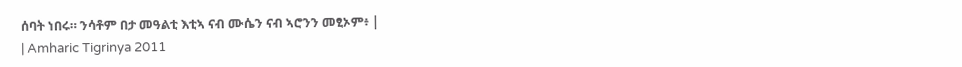ሰባት ነበሩ። ንሳቶም በታ መዓልቲ እቲኣ ናብ ሙሴን ናብ ኣሮንን መፂኦም፥ |
| Amharic Tigrinya 2011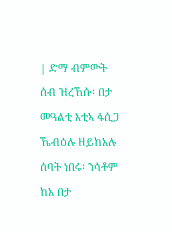| ድማ ብምውት ሰብ ዝረኸሱ፡ በታ መዓልቲ እቲኣ ፋሲጋ ኼብዕሉ ዘይከአሉ ሰባት ነበሩ፡ ንሳቶም ከአ በታ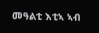መዓልቲ እቲኣ ኣብ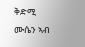ቅድሚ ሙሴን ኣብ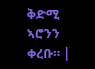ቅድሚ ኣሮንን ቀረቡ። |